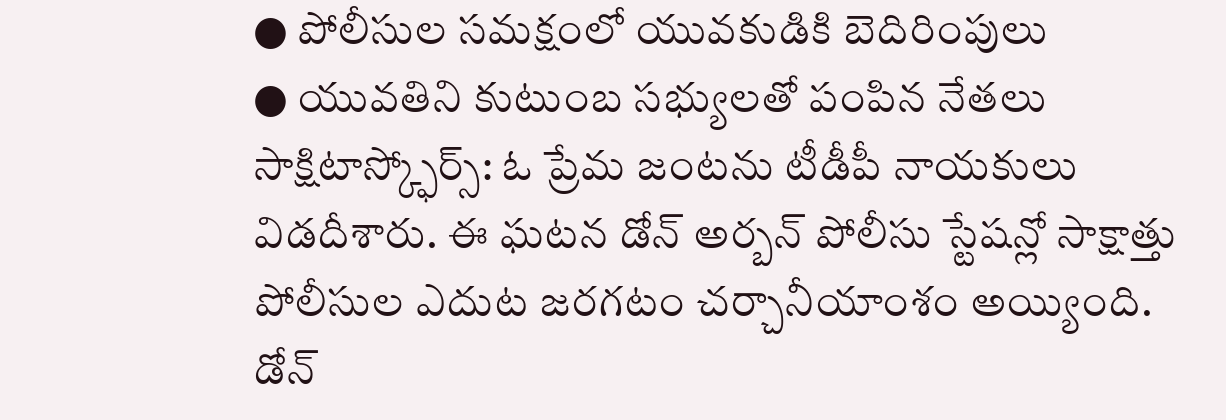● పోలీసుల సమక్షంలో యువకుడికి బెదిరింపులు
● యువతిని కుటుంబ సభ్యులతో పంపిన నేతలు
సాక్షిటాస్క్ఫోర్స్: ఓ ప్రేమ జంటను టీడీపీ నాయకులు విడదీశారు. ఈ ఘటన డోన్ అర్బన్ పోలీసు స్టేషన్లో సాక్షాత్తు పోలీసుల ఎదుట జరగటం చర్చానీయాంశం అయ్యింది. డోన్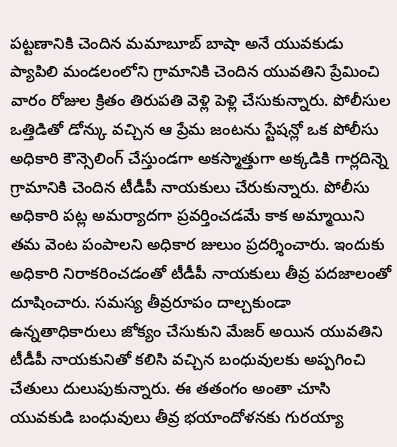పట్టణానికి చెందిన మమాబూబ్ బాషా అనే యువకుడు ప్యాపిలి మండలంలోని గ్రామానికి చెందిన యువతిని ప్రేమించి వారం రోజుల క్రితం తిరుపతి వెళ్లి పెళ్లి చేసుకున్నారు. పోలీసుల ఒత్తిడితో డోన్కు వచ్చిన ఆ ప్రేమ జంటను స్టేషన్లో ఒక పోలీసు అధికారి కౌన్సెలింగ్ చేస్తుండగా అకస్మాత్తుగా అక్కడికి గార్లదిన్నె గ్రామానికి చెందిన టీడీపీ నాయకులు చేరుకున్నారు. పోలీసు అధికారి పట్ల అమర్యాదగా ప్రవర్తించడమే కాక అమ్మాయిని తమ వెంట పంపాలని అధికార జులుం ప్రదర్శించారు. ఇందుకు అధికారి నిరాకరించడంతో టీడీపీ నాయకులు తీవ్ర పదజాలంతో దూషించారు. సమస్య తీవ్రరూపం దాల్చకుండా ఉన్నతాధికారులు జోక్యం చేసుకుని మేజర్ అయిన యువతిని టీడీపీ నాయకునితో కలిసి వచ్చిన బంధువులకు అప్పగించి చేతులు దులుపుకున్నారు. ఈ తతంగం అంతా చూసి యువకుడి బంధువులు తీవ్ర భయాందోళనకు గురయ్యా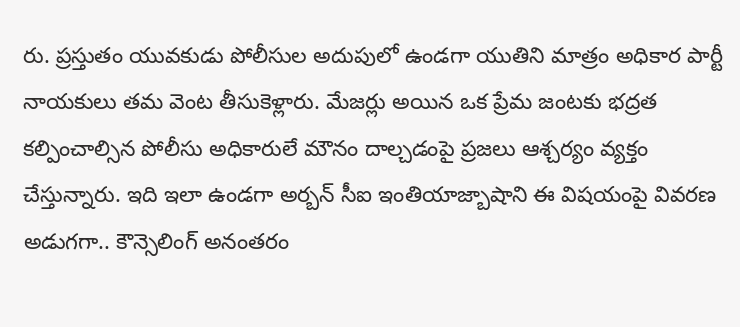రు. ప్రస్తుతం యువకుడు పోలీసుల అదుపులో ఉండగా యుతిని మాత్రం అధికార పార్టీ నాయకులు తమ వెంట తీసుకెళ్లారు. మేజర్లు అయిన ఒక ప్రేమ జంటకు భద్రత కల్పించాల్సిన పోలీసు అధికారులే మౌనం దాల్చడంపై ప్రజలు ఆశ్చర్యం వ్యక్తం చేస్తున్నారు. ఇది ఇలా ఉండగా అర్బన్ సీఐ ఇంతియాజ్బాషాని ఈ విషయంపై వివరణ అడుగగా.. కౌన్సెలింగ్ అనంతరం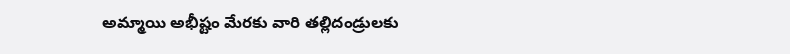అమ్మాయి అభీష్టం మేరకు వారి తల్లిదండ్రులకు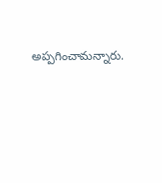అప్పగించామన్నారు.